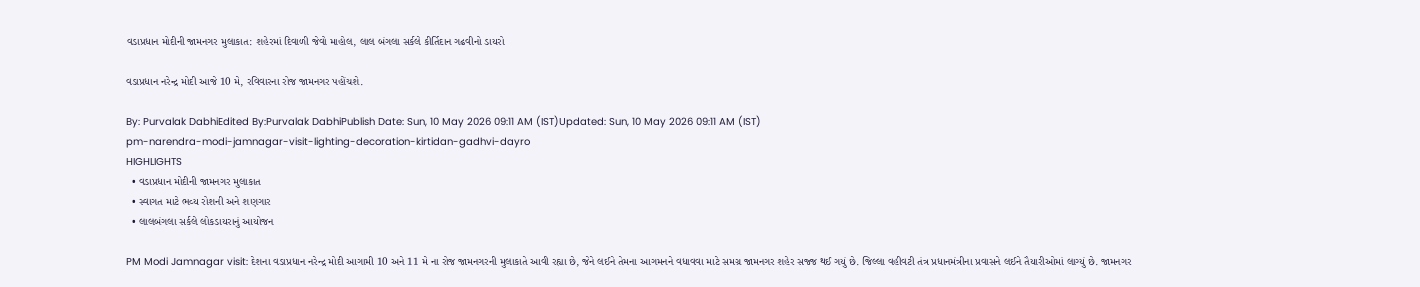વડાપ્રધાન મોદીની જામનગર મુલાકાત: શહેરમાં દિવાળી જેવો માહોલ, લાલ બંગલા સર્કલે કીર્તિદાન ગઢવીનો ડાયરો

વડાપ્રધાન નરેન્દ્ર મોદી આજે 10 મે, રવિવારના રોજ જામનગર પહોંચશે.

By: Purvalak DabhiEdited By:Purvalak DabhiPublish Date: Sun, 10 May 2026 09:11 AM (IST)Updated: Sun, 10 May 2026 09:11 AM (IST)
pm-narendra-modi-jamnagar-visit-lighting-decoration-kirtidan-gadhvi-dayro
HIGHLIGHTS
  • વડાપ્રધાન મોદીની જામનગર મુલાકાત
  • સ્વાગત માટે ભવ્ય રોશની અને શણગાર
  • લાલબંગલા સર્કલે લોકડાયરાનું આયોજન

PM Modi Jamnagar visit: દેશના વડાપ્રધાન નરેન્દ્ર મોદી આગામી 10 અને 11 મે ના રોજ જામનગરની મુલાકાતે આવી રહ્યા છે, જેને લઈને તેમના આગમનને વધાવવા માટે સમગ્ર જામનગર શહેર સજ્જ થઈ ગયું છે. જિલ્લા વહીવટી તંત્ર પ્રધાનમંત્રીના પ્રવાસને લઈને તૈયારીઓમાં લાગ્યું છે. જામનગર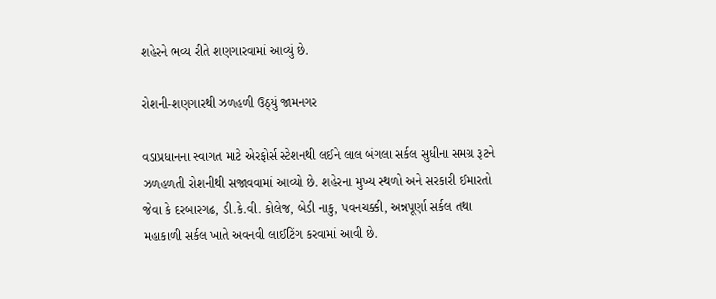શહેરને ભવ્ય રીતે શણગારવામાં આવ્યું છે.

રોશની-શણગારથી ઝળહળી ઉઠ્યું જામનગર

વડાપ્રધાનના સ્વાગત માટે એરફોર્સ સ્ટેશનથી લઈને લાલ બંગલા સર્કલ સુધીના સમગ્ર રૂટને ઝળહળતી રોશનીથી સજાવવામાં આવ્યો છે. શહેરના મુખ્ય સ્થળો અને સરકારી ઈમારતો જેવા કે દરબારગઢ, ડી.કે.વી. કોલેજ, બેડી નાકુ, પવનચક્કી, અન્નપૂર્ણા સર્કલ તથા મહાકાળી સર્કલ ખાતે અવનવી લાઈટિંગ કરવામાં આવી છે.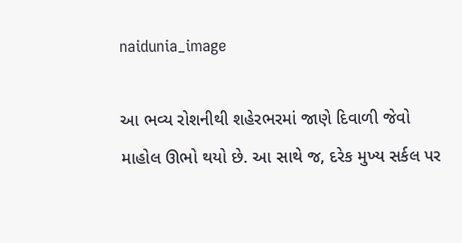naidunia_image

આ ભવ્ય રોશનીથી શહેરભરમાં જાણે દિવાળી જેવો માહોલ ઊભો થયો છે. આ સાથે જ, દરેક મુખ્ય સર્કલ પર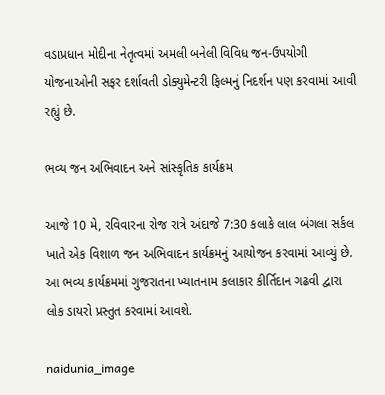વડાપ્રધાન મોદીના નેતૃત્વમાં અમલી બનેલી વિવિધ જન-ઉપયોગી યોજનાઓની સફર દર્શાવતી ડોક્યુમેન્ટરી ફિલ્મનું નિદર્શન પણ કરવામાં આવી રહ્યું છે.

ભવ્ય જન અભિવાદન અને સાંસ્કૃતિક કાર્યક્રમ

આજે 10 મે, રવિવારના રોજ રાત્રે અંદાજે 7:30 કલાકે લાલ બંગલા સર્કલ ખાતે એક વિશાળ જન અભિવાદન કાર્યક્રમનું આયોજન કરવામાં આવ્યું છે. આ ભવ્ય કાર્યક્રમમાં ગુજરાતના ખ્યાતનામ કલાકાર કીર્તિદાન ગઢવી દ્વારા લોક ડાયરો પ્રસ્તુત કરવામાં આવશે.

naidunia_image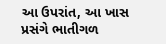આ ઉપરાંત, આ ખાસ પ્રસંગે ભાતીગળ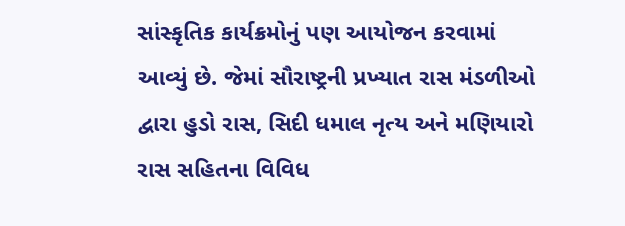સાંસ્કૃતિક કાર્યક્રમોનું પણ આયોજન કરવામાં આવ્યું છે. જેમાં સૌરાષ્ટ્રની પ્રખ્યાત રાસ મંડળીઓ દ્વારા હુડો રાસ, સિદી ધમાલ નૃત્ય અને મણિયારો રાસ સહિતના વિવિધ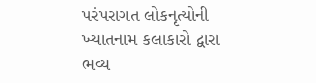પરંપરાગત લોકનૃત્યોની ખ્યાતનામ કલાકારો દ્વારા ભવ્ય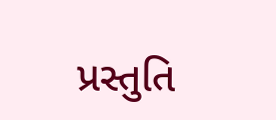પ્રસ્તુતિ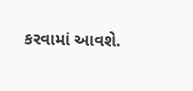કરવામાં આવશે.